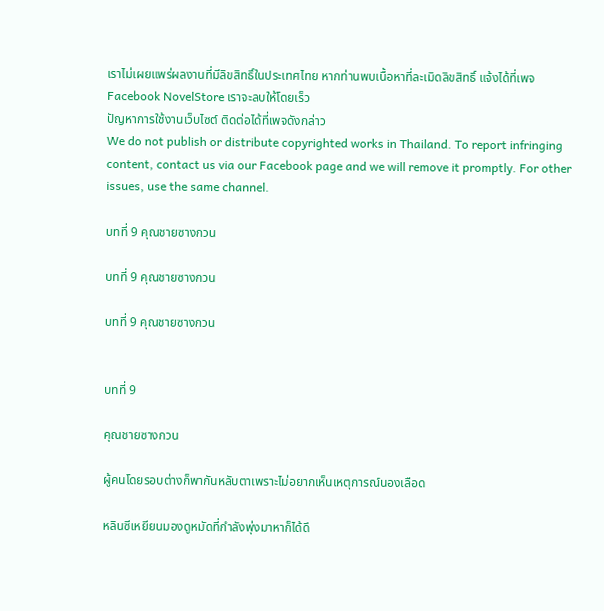เราไม่เผยแพร่ผลงานที่มีลิขสิทธิ์ในประเทศไทย หากท่านพบเนื้อหาที่ละเมิดลิขสิทธิ์ แจ้งได้ที่เพจ Facebook NovelStore เราจะลบให้โดยเร็ว
ปัญหาการใช้งานเว็บไซต์ ติดต่อได้ที่เพจดังกล่าว
We do not publish or distribute copyrighted works in Thailand. To report infringing content, contact us via our Facebook page and we will remove it promptly. For other issues, use the same channel.

บทที่ 9 คุณชายซางกวน

บทที่ 9 คุณชายซางกวน

บทที่ 9 คุณชายซางกวน


บทที่ 9

คุณชายซางกวน

ผู้คนโดยรอบต่างก็พากันหลับตาเพราะไม่อยากเห็นเหตุการณ์นองเลือด

หลินซีเหยียนมองดูหมัดที่กำลังพุ่งมาหาก็ได้ดึ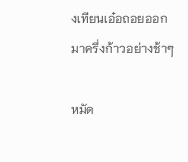งเทียนเอ๋อถอยออกมาครึ่งก้าวอย่างช้าๆ

หมัด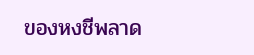ของหงชีพลาด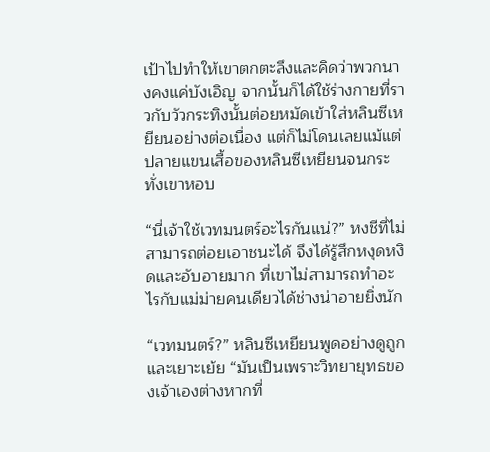เป้าไปทำให้เขาตกตะลึงและคิดว่าพวกนางคงแค่บังเอิญ จากนั้นก็ได้ใช้ร่างกายที่ราวกับวัวกระทิงนั้นต่อยหมัดเข้าใส่หลินซีเหยียนอย่างต่อเนื่อง แต่ก็ไม่โดนเลยแม้แต่ปลายแขนเสื้อของหลินซีเหยียนจนกระทั่งเขาหอบ

“นี่เจ้าใช้เวทมนตร์อะไรกันแน่?” หงชีที่ไม่สามารถต่อยเอาชนะได้ จึงได้รู้สึกหงุดหงิดและอับอายมาก ที่เขาไม่สามารถทำอะไรกับแม่ม่ายคนเดียวได้ช่างน่าอายยิ่งนัก

“เวทมนตร์?” หลินซีเหยียนพูดอย่างดูถูกและเยาะเย้ย “มันเป็นเพราะวิทยายุทธของเจ้าเองต่างหากที่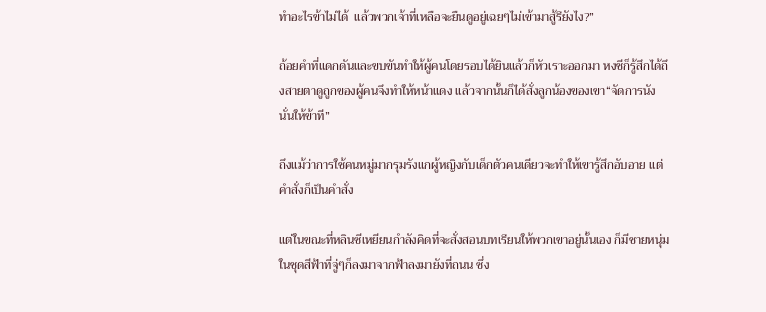ทำอะไรข้าไม่ได้  แล้วพวกเจ้าที่เหลือจะยืนดูอยู่เฉยๆไม่เข้ามาสู้รึยังไง?”

ถ้อยคำที่แดกดันและขบขันทำให้ผู้คนโดยรอบได้ยินแล้วก็หัวเราะออกมา หงชีก็รู้สึกได้ถึงสายตาดูถูกของผู้คนจึงทำให้หน้าแดง แล้วจากนั้นก็ได้สั่งลูกน้องของเขา“จัดการนังนั่นให้ข้าที”

ถึงแม้ว่าการใช้คนหมู่มากรุมรังแกผู้หญิงกับเด็กตัวคนเดียวจะทำให้เขารู้สึกอับอาย แต่คำสั่งก็เป็นคำสั่ง

แต่ในขณะที่หลินซีเหยียนกำลังคิดที่จะสั่งสอนบทเรียนให้พวกเขาอยู่นั้นเอง ก็มีชายหนุ่มในชุดสีฟ้าที่จู่ๆก็ลงมาจากฟ้าลงมายังที่ถนน ซึ่ง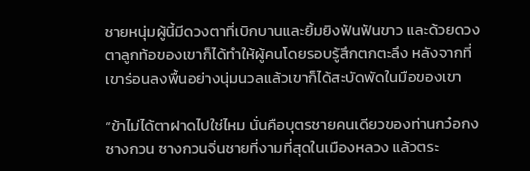ชายหนุ่มผู้นี้มีดวงตาที่เบิกบานและยิ้มยิงฟันฟันขาว และด้วยดวงตาลูกท้อของเขาก็ได้ทำให้ผู้คนโดยรอบรู้สึกตกตะลึง หลังจากที่เขาร่อนลงพื้นอย่างนุ่มนวลแล้วเขาก็ได้สะบัดพัดในมือของเขา

“ข้าไม่ได้ตาฝาดไปใช่ไหม นั่นคือบุตรชายคนเดียวของท่านกว๋อกงซางกวน ซางกวนจิ่นชายที่งามที่สุดในเมืองหลวง แล้วตระ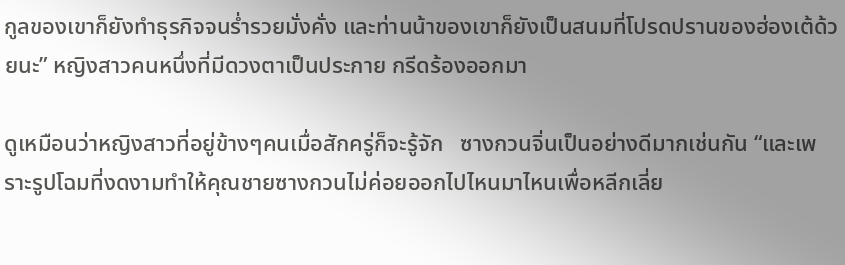กูลของเขาก็ยังทำธุรกิจจนร่ำรวยมั่งคั่ง และท่านน้าของเขาก็ยังเป็นสนมที่โปรดปรานของฮ่องเต้ด้วยนะ” หญิงสาวคนหนึ่งที่มีดวงตาเป็นประกาย กรีดร้องออกมา

ดูเหมือนว่าหญิงสาวที่อยู่ข้างๆคนเมื่อสักครู่ก็จะรู้จัก   ซางกวนจิ่นเป็นอย่างดีมากเช่นกัน “และเพราะรูปโฉมที่งดงามทำให้คุณชายซางกวนไม่ค่อยออกไปไหนมาไหนเพื่อหลีกเลี่ย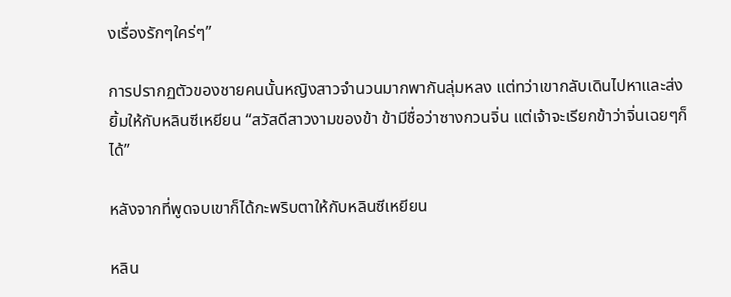งเรื่องรักๆใคร่ๆ”

การปรากฏตัวของชายคนนั้นหญิงสาวจำนวนมากพากันลุ่มหลง แต่ทว่าเขากลับเดินไปหาและส่งยิ้มให้กับหลินซีเหยียน “สวัสดีสาวงามของข้า ข้ามีชื่อว่าซางกวนจิ่น แต่เจ้าจะเรียกข้าว่าจิ่นเฉยๆก็ได้”

หลังจากที่พูดจบเขาก็ได้กะพริบตาให้กับหลินซีเหยียน

หลิน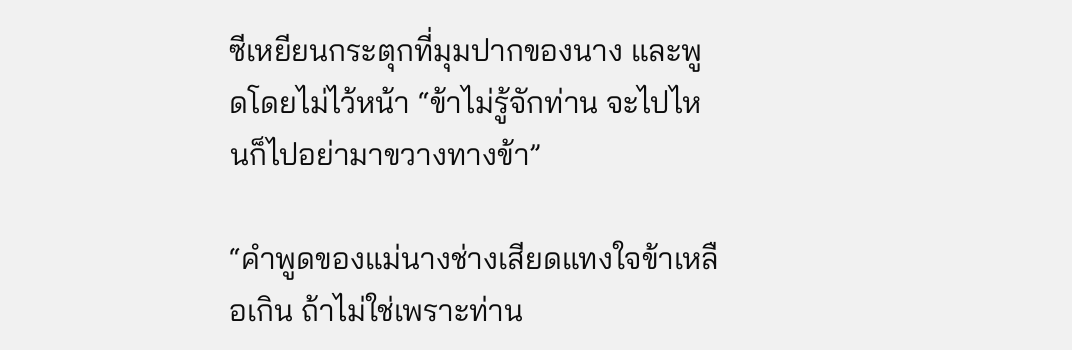ซีเหยียนกระตุกที่มุมปากของนาง และพูดโดยไม่ไว้หน้า “ข้าไม่รู้จักท่าน จะไปไหนก็ไปอย่ามาขวางทางข้า”

“คำพูดของแม่นางช่างเสียดแทงใจข้าเหลือเกิน ถ้าไม่ใช่เพราะท่าน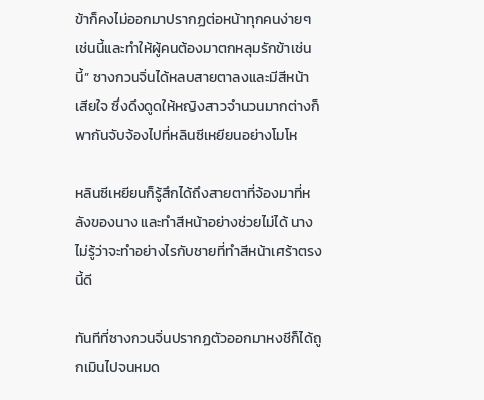ข้าก็คงไม่ออกมาปรากฏต่อหน้าทุกคนง่ายๆเช่นนี้และทำให้ผู้คนต้องมาตกหลุมรักข้าเช่นนี้” ซางกวนจิ่นได้หลบสายตาลงและมีสีหน้าเสียใจ ซึ่งดึงดูดให้หญิงสาวจำนวนมากต่างก็พากันจับจ้องไปที่หลินซีเหยียนอย่างโมโห

หลินซีเหยียนก็รู้สึกได้ถึงสายตาที่จ้องมาที่หลังของนาง และทำสีหน้าอย่างช่วยไม่ได้ นางไม่รู้ว่าจะทำอย่างไรกับชายที่ทำสีหน้าเศร้าตรงนี้ดี

ทันทีที่ซางกวนจิ่นปรากฏตัวออกมาหงชีก็ได้ถูกเมินไปจนหมด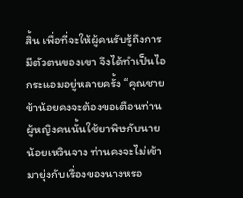สิ้น เพื่อที่จะให้ผู้คนรับรู้ถึงการมีตัวตนของเขา จึงได้ทำเป็นไอกระแอมอยู่หลายครั้ง “คุณชาย ข้าน้อยคงจะต้องขอเตือนท่าน ผู้หญิงคนนั้นใช้ยาพิษกับนายน้อยเหวินจาง ท่านคงจะไม่เข้ามายุ่งกับเรื่องของนางหรอ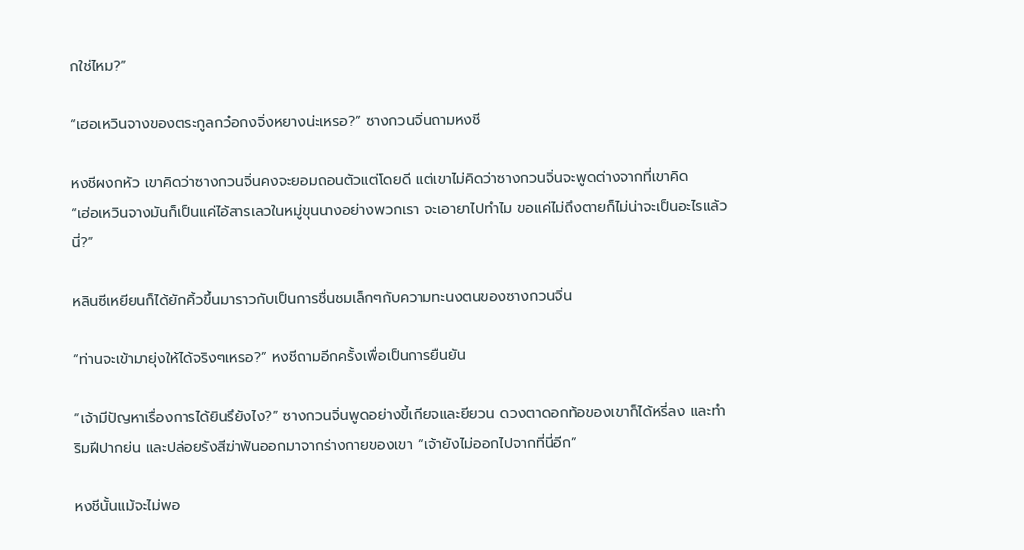กใช่ไหม?”

“เฮอเหวินจางของตระกูลกว๋อกงจิ่งหยางน่ะเหรอ?” ซางกวนจิ่นถามหงชี

หงชีผงกหัว เขาคิดว่าซางกวนจิ่นคงจะยอมถอนตัวแต่โดยดี แต่เขาไม่คิดว่าซางกวนจิ่นจะพูดต่างจากที่เขาคิด                “เฮ่อเหวินจางมันก็เป็นแค่ไอ้สารเลวในหมู่ขุนนางอย่างพวกเรา จะเอายาไปทำไม ขอแค่ไม่ถึงตายก็ไม่น่าจะเป็นอะไรแล้วนี่?”

หลินซีเหยียนก็ได้ยักคิ้วขึ้นมาราวกับเป็นการชื่นชมเล็กๆกับความทะนงตนของซางกวนจิ่น

“ท่านจะเข้ามายุ่งให้ได้จริงๆเหรอ?” หงชีถามอีกครั้งเพื่อเป็นการยืนยัน

“เจ้ามีปัญหาเรื่องการได้ยินรึยังไง?” ซางกวนจิ่นพูดอย่างขี้เกียจและยียวน ดวงตาดอกท้อของเขาก็ได้หรี่ลง และทำริมฝีปากย่น และปล่อยรังสีฆ่าฟันออกมาจากร่างกายของเขา “เจ้ายังไม่ออกไปจากที่นี่อีก”

หงชีนั้นแม้จะไม่พอ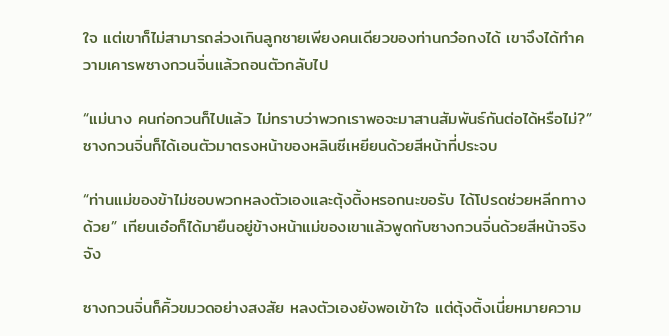ใจ แต่เขาก็ไม่สามารถล่วงเกินลูกชายเพียงคนเดียวของท่านกว๋อกงได้ เขาจึงได้ทำความเคารพซางกวนจิ่นแล้วถอนตัวกลับไป

“แม่นาง คนก่อกวนก็ไปแล้ว ไม่ทราบว่าพวกเราพอจะมาสานสัมพันธ์กันต่อได้หรือไม่?” ซางกวนจิ่นก็ได้เอนตัวมาตรงหน้าของหลินซีเหยียนด้วยสีหน้าที่ประจบ

“ท่านแม่ของข้าไม่ชอบพวกหลงตัวเองและตุ้งติ้งหรอกนะขอรับ ได้โปรดช่วยหลีกทางด้วย” เทียนเอ๋อก็ได้มายืนอยู่ข้างหน้าแม่ของเขาแล้วพูดกับซางกวนจิ่นด้วยสีหน้าจริงจัง

ซางกวนจิ่นก็คิ้วขมวดอย่างสงสัย หลงตัวเองยังพอเข้าใจ แต่ตุ้งติ้งเนี่ยหมายความ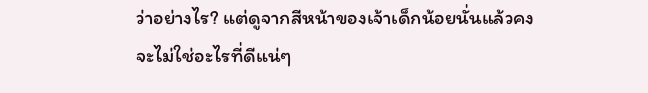ว่าอย่างไร? แต่ดูจากสีหน้าของเจ้าเด็กน้อยนั่นแล้วคงจะไม่ใช่อะไรที่ดีแน่ๆ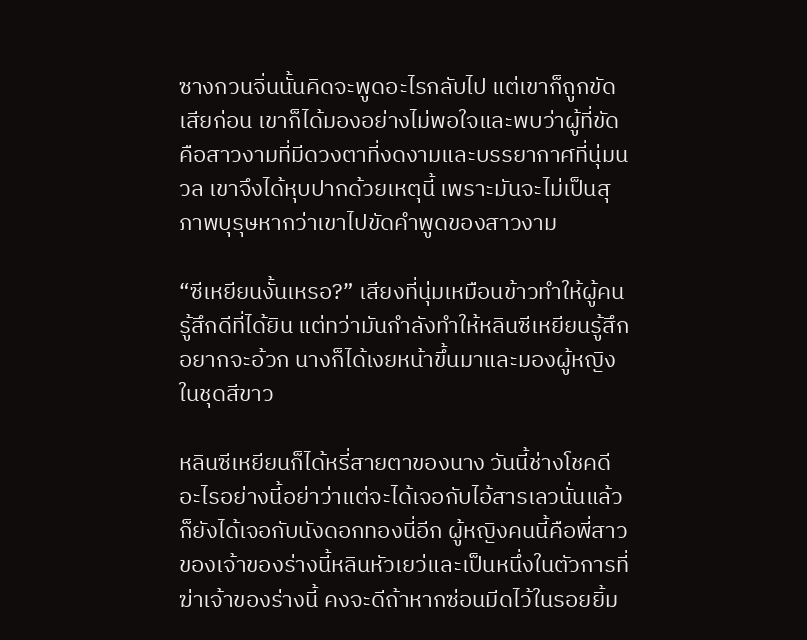ซางกวนจิ่นนั้นคิดจะพูดอะไรกลับไป แต่เขาก็ถูกขัดเสียก่อน เขาก็ได้มองอย่างไม่พอใจและพบว่าผู้ที่ขัดคือสาวงามที่มีดวงตาที่งดงามและบรรยากาศที่นุ่มนวล เขาจึงได้หุบปากด้วยเหตุนี้ เพราะมันจะไม่เป็นสุภาพบุรุษหากว่าเขาไปขัดคำพูดของสาวงาม

“ซีเหยียนงั้นเหรอ?” เสียงที่นุ่มเหมือนข้าวทำให้ผู้คนรู้สึกดีที่ได้ยิน แต่ทว่ามันกำลังทำให้หลินซีเหยียนรู้สึกอยากจะอ้วก นางก็ได้เงยหน้าขึ้นมาและมองผู้หญิงในชุดสีขาว

หลินซีเหยียนก็ได้หรี่สายตาของนาง วันนี้ช่างโชคดีอะไรอย่างนี้อย่าว่าแต่จะได้เจอกับไอ้สารเลวนั่นแล้วก็ยังได้เจอกับนังดอกทองนี่อีก ผู้หญิงคนนี้คือพี่สาวของเจ้าของร่างนี้หลินหัวเยว่และเป็นหนึ่งในตัวการที่ฆ่าเจ้าของร่างนี้ คงจะดีถ้าหากซ่อนมีดไว้ในรอยยิ้ม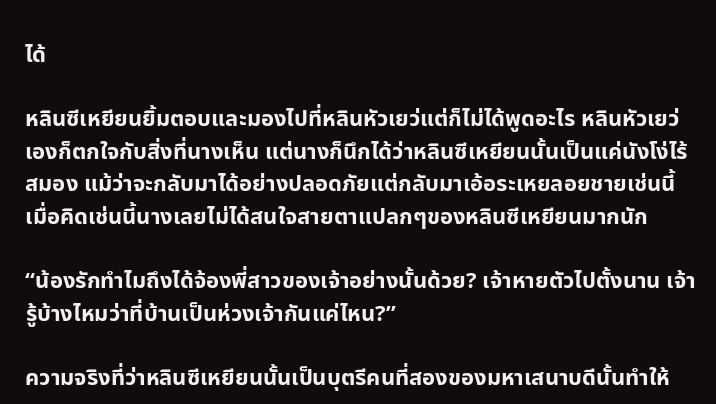ได้

หลินซีเหยียนยิ้มตอบและมองไปที่หลินหัวเยว่แต่ก็ไม่ได้พูดอะไร หลินหัวเยว่เองก็ตกใจกับสิ่งที่นางเห็น แต่นางก็นึกได้ว่าหลินซีเหยียนนั้นเป็นแค่นังโง่ไร้สมอง แม้ว่าจะกลับมาได้อย่างปลอดภัยแต่กลับมาเอ้อระเหยลอยชายเช่นนี้ เมื่อคิดเช่นนี้นางเลยไม่ได้สนใจสายตาแปลกๆของหลินซีเหยียนมากนัก

“น้องรักทำไมถึงได้จ้องพี่สาวของเจ้าอย่างนั้นด้วย? เจ้าหายตัวไปตั้งนาน เจ้ารู้บ้างไหมว่าที่บ้านเป็นห่วงเจ้ากันแค่ไหน?”

ความจริงที่ว่าหลินซีเหยียนนั้นเป็นบุตรีคนที่สองของมหาเสนาบดีนั้นทำให้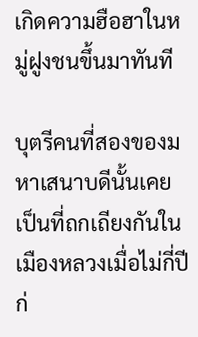เกิดความฮือฮาในหมู่ฝูงชนขึ้นมาทันที

บุตรีคนที่สองของมหาเสนาบดีนั้นเคยเป็นที่ถกเถียงกันในเมืองหลวงเมื่อไม่กี่ปีก่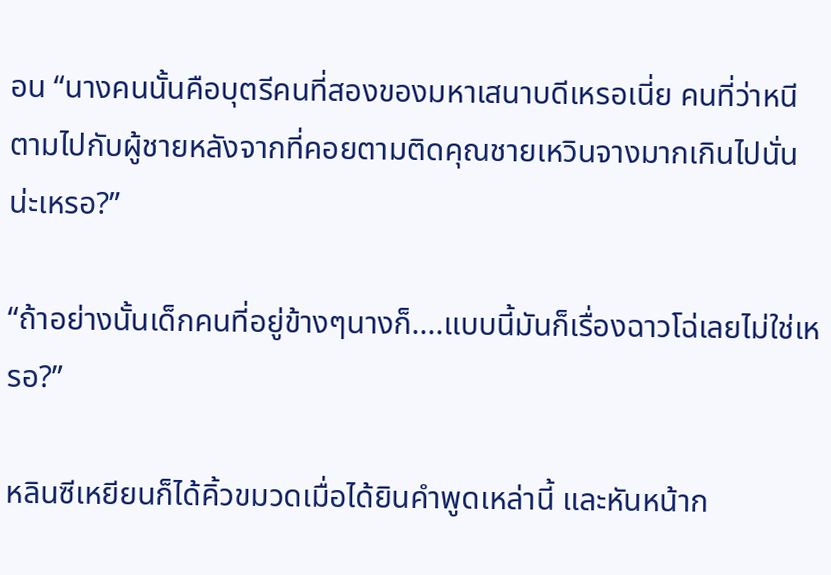อน “นางคนนั้นคือบุตรีคนที่สองของมหาเสนาบดีเหรอเนี่ย คนที่ว่าหนีตามไปกับผู้ชายหลังจากที่คอยตามติดคุณชายเหวินจางมากเกินไปนั่นน่ะเหรอ?”

“ถ้าอย่างนั้นเด็กคนที่อยู่ข้างๆนางก็....แบบนี้มันก็เรื่องฉาวโฉ่เลยไม่ใช่เหรอ?”

หลินซีเหยียนก็ได้คิ้วขมวดเมื่อได้ยินคำพูดเหล่านี้ และหันหน้าก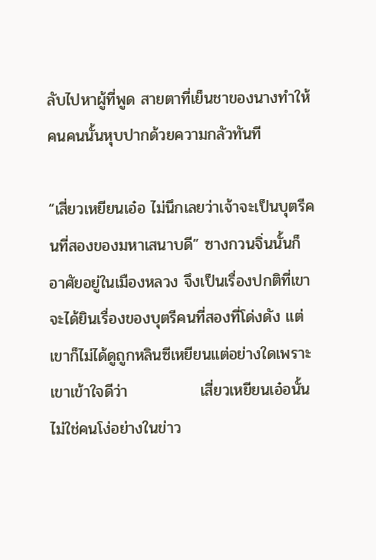ลับไปหาผู้ที่พูด สายตาที่เย็นชาของนางทำให้คนคนนั้นหุบปากด้วยความกลัวทันที

“เสี่ยวเหยียนเอ๋อ ไม่นึกเลยว่าเจ้าจะเป็นบุตรีคนที่สองของมหาเสนาบดี” ซางกวนจิ่นนั้นก็อาศัยอยู่ในเมืองหลวง จึงเป็นเรื่องปกติที่เขาจะได้ยินเรื่องของบุตรีคนที่สองที่โด่งดัง แต่เขาก็ไม่ได้ดูถูกหลินซีเหยียนแต่อย่างใดเพราะเขาเข้าใจดีว่า             เสี่ยวเหยียนเอ๋อนั้นไม่ใช่คนโง่อย่างในข่าว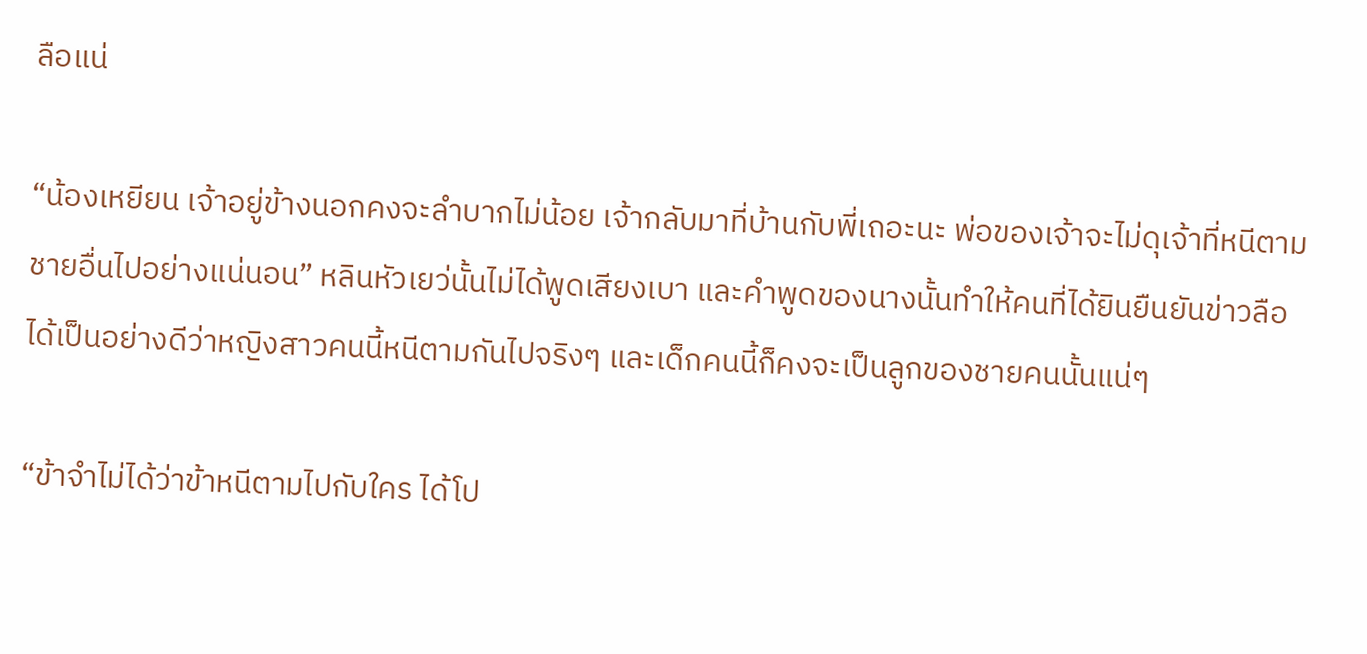ลือแน่

“น้องเหยียน เจ้าอยู่ข้างนอกคงจะลำบากไม่น้อย เจ้ากลับมาที่บ้านกับพี่เถอะนะ พ่อของเจ้าจะไม่ดุเจ้าที่หนีตามชายอื่นไปอย่างแน่นอน” หลินหัวเยว่นั้นไม่ได้พูดเสียงเบา และคำพูดของนางนั้นทำให้คนที่ได้ยินยืนยันข่าวลือได้เป็นอย่างดีว่าหญิงสาวคนนี้หนีตามกันไปจริงๆ และเด็กคนนี้ก็คงจะเป็นลูกของชายคนนั้นแน่ๆ

“ข้าจำไม่ได้ว่าข้าหนีตามไปกับใคร ได้โป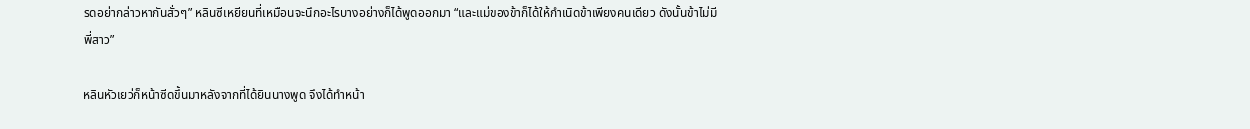รดอย่ากล่าวหากันสั่วๆ” หลินซีเหยียนที่เหมือนจะนึกอะไรบางอย่างก็ได้พูดออกมา “และแม่ของข้าก็ได้ให้กำเนิดข้าเพียงคนเดียว ดังนั้นข้าไม่มีพี่สาว”

หลินหัวเยว่ก็หน้าซีดขึ้นมาหลังจากที่ได้ยินนางพูด จึงได้ทำหน้า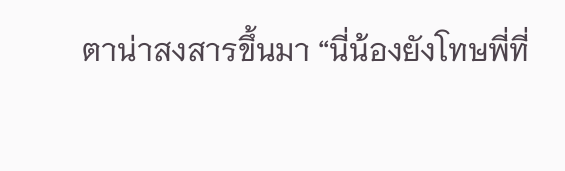ตาน่าสงสารขึ้นมา “นี่น้องยังโทษพี่ที่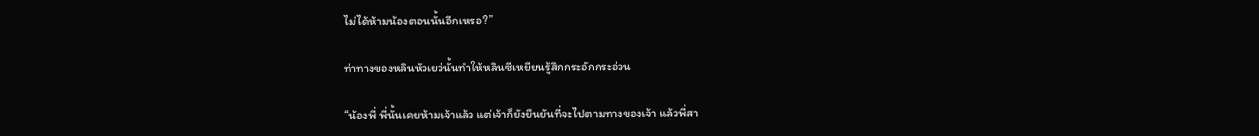ไม่ได้ห้ามน้องตอนนั้นอีกเหรอ?”

ท่าทางของหลินหัวเยว่นั้นทำให้หลินซีเหยียนรู้สึกกระอักกระอ่วน

“น้องพี่ พี่นั้นเคยห้ามเจ้าแล้ว แต่เจ้าก็ยังยืนยันที่จะไปตามทางของเจ้า แล้วพี่สา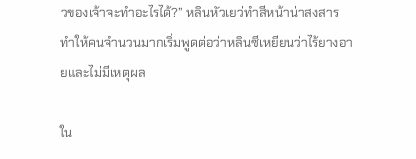วของเจ้าจะทำอะไรได้?” หลินหัวเยว่ทำสีหน้าน่าสงสาร ทำให้คนจำนวนมากเริ่มพูดต่อว่าหลินซีเหยียนว่าไร้ยางอายและไม่มีเหตุผล

ใน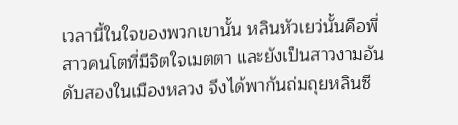เวลานี้ในใจของพวกเขานั้น หลินหัวเยว่นั้นคือพี่สาวคนโตที่มีจิตใจเมตตา และยังเป็นสาวงามอันดับสองในเมืองหลวง จึงได้พากันถ่มถุยหลินซี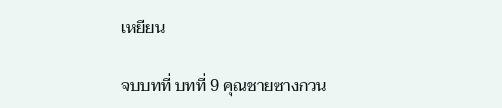เหยียน

จบบทที่ บทที่ 9 คุณชายซางกวน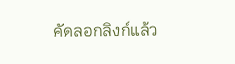คัดลอกลิงก์แล้ว